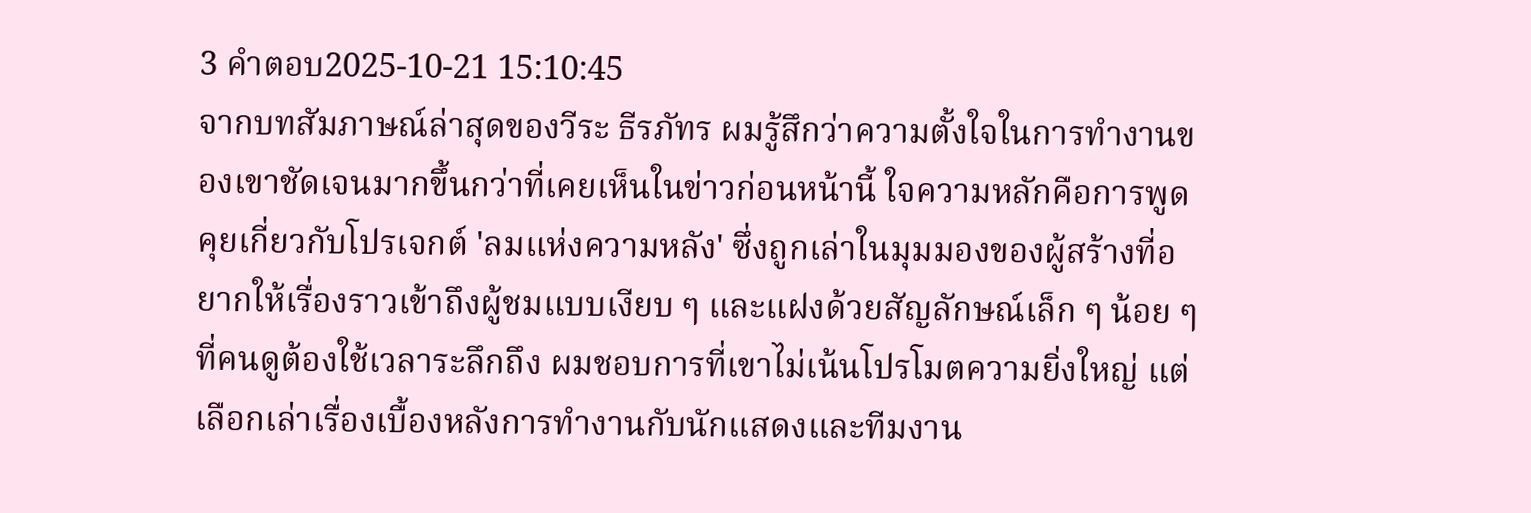3 คำตอบ2025-10-21 15:10:45
จากบทสัมภาษณ์ล่าสุดของวีระ ธีรภัทร ผมรู้สึกว่าความตั้งใจในการทำงานของเขาชัดเจนมากขึ้นกว่าที่เคยเห็นในข่าวก่อนหน้านี้ ใจความหลักคือการพูดคุยเกี่ยวกับโปรเจกต์ 'ลมแห่งความหลัง' ซึ่งถูกเล่าในมุมมองของผู้สร้างที่อยากให้เรื่องราวเข้าถึงผู้ชมแบบเงียบ ๆ และแฝงด้วยสัญลักษณ์เล็ก ๆ น้อย ๆ ที่คนดูต้องใช้เวลาระลึกถึง ผมชอบการที่เขาไม่เน้นโปรโมตความยิ่งใหญ่ แต่เลือกเล่าเรื่องเบื้องหลังการทำงานกับนักแสดงและทีมงาน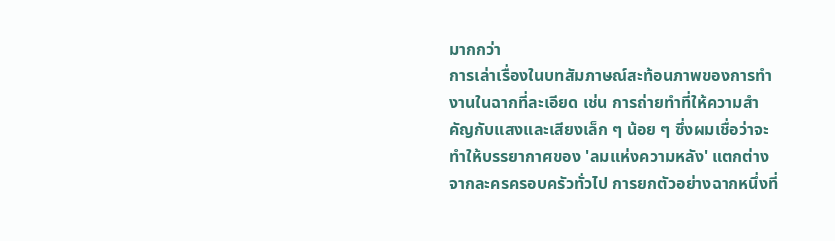มากกว่า
การเล่าเรื่องในบทสัมภาษณ์สะท้อนภาพของการทำงานในฉากที่ละเอียด เช่น การถ่ายทำที่ให้ความสำคัญกับแสงและเสียงเล็ก ๆ น้อย ๆ ซึ่งผมเชื่อว่าจะทำให้บรรยากาศของ 'ลมแห่งความหลัง' แตกต่างจากละครครอบครัวทั่วไป การยกตัวอย่างฉากหนึ่งที่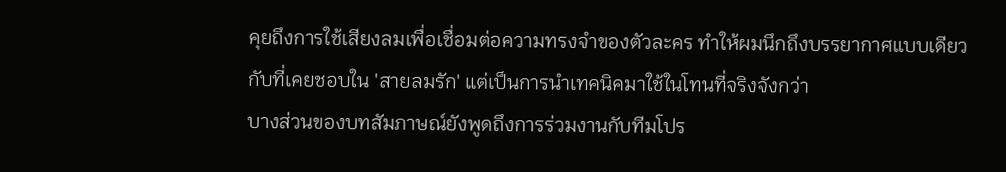คุยถึงการใช้เสียงลมเพื่อเชื่อมต่อความทรงจำของตัวละคร ทำให้ผมนึกถึงบรรยากาศแบบเดียวกับที่เคยชอบใน 'สายลมรัก' แต่เป็นการนำเทคนิคมาใช้ในโทนที่จริงจังกว่า
บางส่วนของบทสัมภาษณ์ยังพูดถึงการร่วมงานกับทีมโปร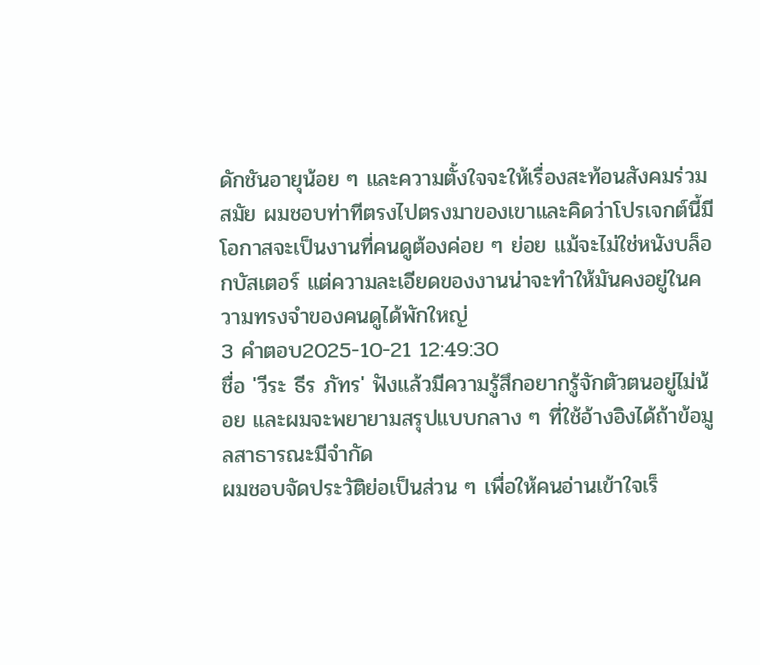ดักชันอายุน้อย ๆ และความตั้งใจจะให้เรื่องสะท้อนสังคมร่วมสมัย ผมชอบท่าทีตรงไปตรงมาของเขาและคิดว่าโปรเจกต์นี้มีโอกาสจะเป็นงานที่คนดูต้องค่อย ๆ ย่อย แม้จะไม่ใช่หนังบล็อกบัสเตอร์ แต่ความละเอียดของงานน่าจะทำให้มันคงอยู่ในความทรงจำของคนดูได้พักใหญ่
3 คำตอบ2025-10-21 12:49:30
ชื่อ 'วีระ ธีร ภัทร' ฟังแล้วมีความรู้สึกอยากรู้จักตัวตนอยู่ไม่น้อย และผมจะพยายามสรุปแบบกลาง ๆ ที่ใช้อ้างอิงได้ถ้าข้อมูลสาธารณะมีจำกัด
ผมชอบจัดประวัติย่อเป็นส่วน ๆ เพื่อให้คนอ่านเข้าใจเร็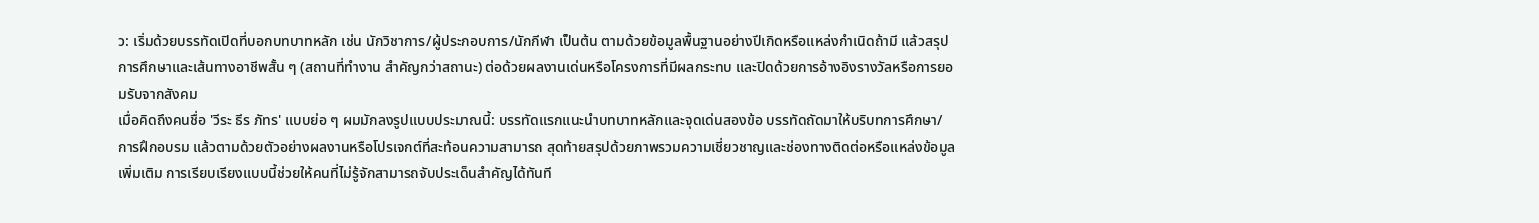ว: เริ่มด้วยบรรทัดเปิดที่บอกบทบาทหลัก เช่น นักวิชาการ/ผู้ประกอบการ/นักกีฬา เป็นต้น ตามด้วยข้อมูลพื้นฐานอย่างปีเกิดหรือแหล่งกำเนิดถ้ามี แล้วสรุปการศึกษาและเส้นทางอาชีพสั้น ๆ (สถานที่ทำงาน สำคัญกว่าสถานะ) ต่อด้วยผลงานเด่นหรือโครงการที่มีผลกระทบ และปิดด้วยการอ้างอิงรางวัลหรือการยอมรับจากสังคม
เมื่อคิดถึงคนชื่อ 'วีระ ธีร ภัทร' แบบย่อ ๆ ผมมักลงรูปแบบประมาณนี้: บรรทัดแรกแนะนำบทบาทหลักและจุดเด่นสองข้อ บรรทัดถัดมาให้บริบทการศึกษา/การฝึกอบรม แล้วตามด้วยตัวอย่างผลงานหรือโปรเจกต์ที่สะท้อนความสามารถ สุดท้ายสรุปด้วยภาพรวมความเชี่ยวชาญและช่องทางติดต่อหรือแหล่งข้อมูลเพิ่มเติม การเรียบเรียงแบบนี้ช่วยให้คนที่ไม่รู้จักสามารถจับประเด็นสำคัญได้ทันที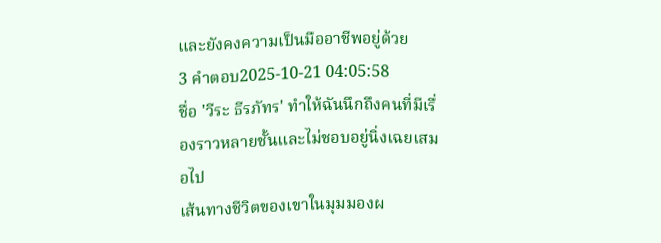และยังคงความเป็นมืออาชีพอยู่ด้วย
3 คำตอบ2025-10-21 04:05:58
ชื่อ 'วีระ ธีรภัทร' ทำให้ฉันนึกถึงคนที่มีเรื่องราวหลายชั้นและไม่ชอบอยู่นิ่งเฉยเสมอไป
เส้นทางชีวิตของเขาในมุมมองผ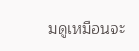มดูเหมือนจะ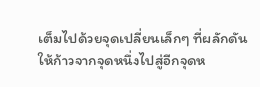เต็มไปด้วยจุดเปลี่ยนเล็กๆ ที่ผลักดันให้ก้าวจากจุดหนึ่งไปสู่อีกจุดห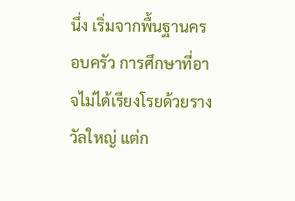นึ่ง เริ่มจากพื้นฐานครอบครัว การศึกษาที่อาจไม่ได้เรียงโรยด้วยรางวัลใหญ่ แต่ก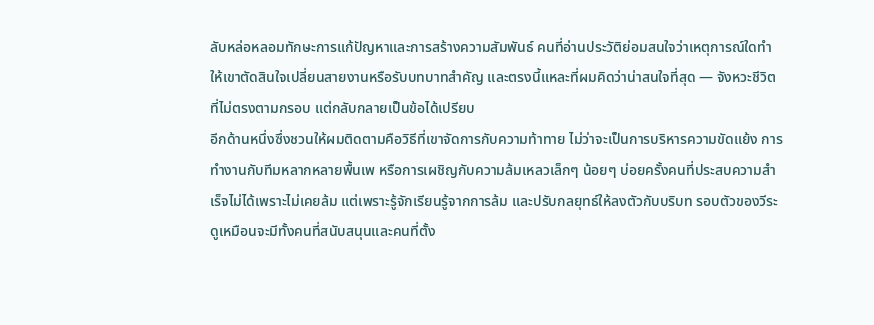ลับหล่อหลอมทักษะการแก้ปัญหาและการสร้างความสัมพันธ์ คนที่อ่านประวัติย่อมสนใจว่าเหตุการณ์ใดทำให้เขาตัดสินใจเปลี่ยนสายงานหรือรับบทบาทสำคัญ และตรงนี้แหละที่ผมคิดว่าน่าสนใจที่สุด — จังหวะชีวิตที่ไม่ตรงตามกรอบ แต่กลับกลายเป็นข้อได้เปรียบ
อีกด้านหนึ่งซึ่งชวนให้ผมติดตามคือวิธีที่เขาจัดการกับความท้าทาย ไม่ว่าจะเป็นการบริหารความขัดแย้ง การทำงานกับทีมหลากหลายพื้นเพ หรือการเผชิญกับความล้มเหลวเล็กๆ น้อยๆ บ่อยครั้งคนที่ประสบความสำเร็จไม่ได้เพราะไม่เคยล้ม แต่เพราะรู้จักเรียนรู้จากการล้ม และปรับกลยุทธ์ให้ลงตัวกับบริบท รอบตัวของวีระดูเหมือนจะมีทั้งคนที่สนับสนุนและคนที่ตั้ง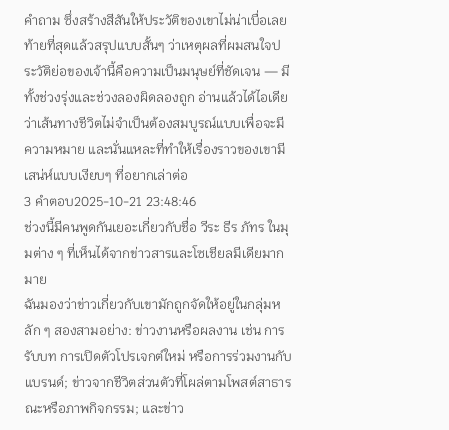คำถาม ซึ่งสร้างสีสันให้ประวัติของเขาไม่น่าเบื่อเลย
ท้ายที่สุดแล้วสรุปแบบสั้นๆ ว่าเหตุผลที่ผมสนใจประวัติย่อของเจ้านี้คือความเป็นมนุษย์ที่ชัดเจน — มีทั้งช่วงรุ่งและช่วงลองผิดลองถูก อ่านแล้วได้ไอเดียว่าเส้นทางชีวิตไม่จำเป็นต้องสมบูรณ์แบบเพื่อจะมีความหมาย และนั่นแหละที่ทำให้เรื่องราวของเขามีเสน่ห์แบบเงียบๆ ที่อยากเล่าต่อ
3 คำตอบ2025-10-21 23:48:46
ช่วงนี้มีคนพูดกันเยอะเกี่ยวกับชื่อ วีระ ธีร ภัทร ในมุมต่าง ๆ ที่เห็นได้จากข่าวสารและโซเชียลมีเดียมากมาย
ฉันมองว่าข่าวเกี่ยวกับเขามักถูกจัดให้อยู่ในกลุ่มหลัก ๆ สองสามอย่าง: ข่าวงานหรือผลงาน เช่น การรับบท การเปิดตัวโปรเจกต์ใหม่ หรือการร่วมงานกับแบรนด์; ข่าวจากชีวิตส่วนตัวที่โผล่ตามโพสต์สาธารณะหรือภาพกิจกรรม; และข่าว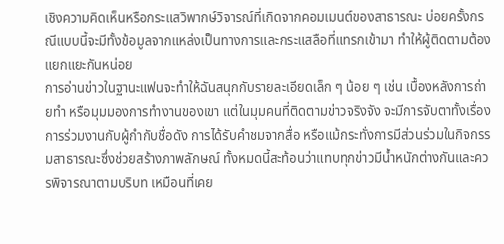เชิงความคิดเห็นหรือกระแสวิพากษ์วิจารณ์ที่เกิดจากคอมเมนต์ของสาธารณะ บ่อยครั้งกรณีแบบนี้จะมีทั้งข้อมูลจากแหล่งเป็นทางการและกระแสลือที่แทรกเข้ามา ทำให้ผู้ติดตามต้องแยกแยะกันหน่อย
การอ่านข่าวในฐานะแฟนจะทำให้ฉันสนุกกับรายละเอียดเล็ก ๆ น้อย ๆ เช่น เบื้องหลังการถ่ายทำ หรือมุมมองการทำงานของเขา แต่ในมุมคนที่ติดตามข่าวจริงจัง จะมีการจับตาทั้งเรื่องการร่วมงานกับผู้กำกับชื่อดัง การได้รับคำชมจากสื่อ หรือแม้กระทั่งการมีส่วนร่วมในกิจกรรมสาธารณะซึ่งช่วยสร้างภาพลักษณ์ ทั้งหมดนี้สะท้อนว่าแทบทุกข่าวมีน้ำหนักต่างกันและควรพิจารณาตามบริบท เหมือนที่เคย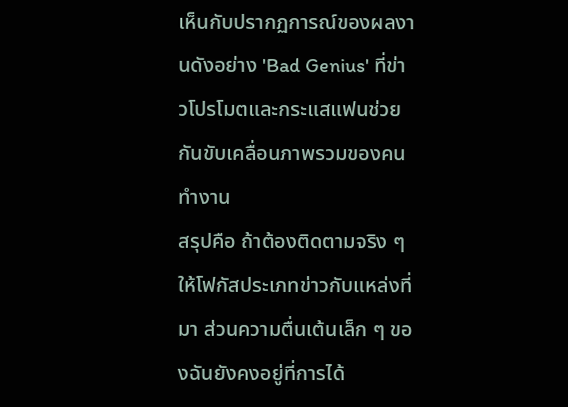เห็นกับปรากฏการณ์ของผลงานดังอย่าง 'Bad Genius' ที่ข่าวโปรโมตและกระแสแฟนช่วยกันขับเคลื่อนภาพรวมของคนทำงาน
สรุปคือ ถ้าต้องติดตามจริง ๆ ให้โฟกัสประเภทข่าวกับแหล่งที่มา ส่วนความตื่นเต้นเล็ก ๆ ของฉันยังคงอยู่ที่การได้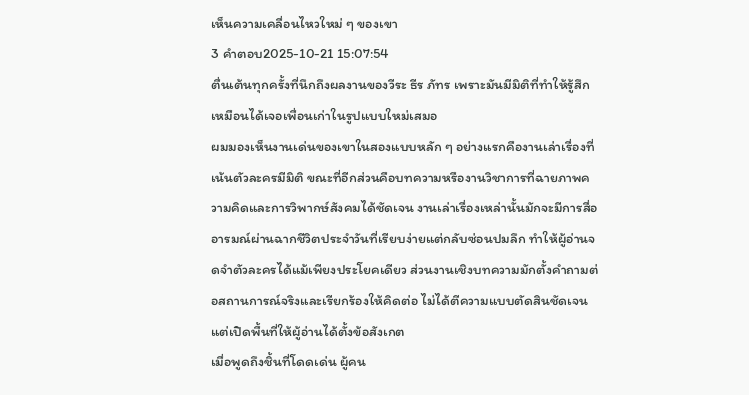เห็นความเคลื่อนไหวใหม่ ๆ ของเขา
3 คำตอบ2025-10-21 15:07:54
ตื่นเต้นทุกครั้งที่นึกถึงผลงานของวีระ ธีร ภัทร เพราะมันมีมิติที่ทำให้รู้สึกเหมือนได้เจอเพื่อนเก่าในรูปแบบใหม่เสมอ
ผมมองเห็นงานเด่นของเขาในสองแบบหลัก ๆ อย่างแรกคืองานเล่าเรื่องที่เน้นตัวละครมีมิติ ขณะที่อีกส่วนคือบทความหรืองานวิชาการที่ฉายภาพความคิดและการวิพากษ์สังคมได้ชัดเจน งานเล่าเรื่องเหล่านั้นมักจะมีการสื่ออารมณ์ผ่านฉากชีวิตประจำวันที่เรียบง่ายแต่กลับซ่อนปมลึก ทำให้ผู้อ่านจดจำตัวละครได้แม้เพียงประโยคเดียว ส่วนงานเชิงบทความมักตั้งคำถามต่อสถานการณ์จริงและเรียกร้องให้คิดต่อ ไม่ได้ตีความแบบตัดสินชัดเจน แต่เปิดพื้นที่ให้ผู้อ่านได้ตั้งข้อสังเกต
เมื่อพูดถึงชิ้นที่โดดเด่น ผู้คน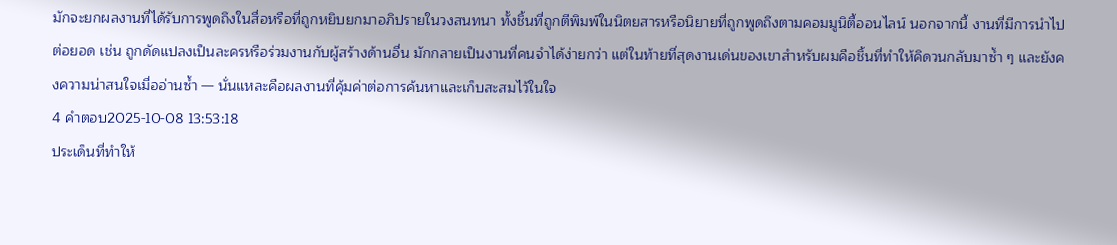มักจะยกผลงานที่ได้รับการพูดถึงในสื่อหรือที่ถูกหยิบยกมาอภิปรายในวงสนทนา ทั้งชิ้นที่ถูกตีพิมพ์ในนิตยสารหรือนิยายที่ถูกพูดถึงตามคอมมูนิตี้ออนไลน์ นอกจากนี้ งานที่มีการนำไปต่อยอด เช่น ถูกดัดแปลงเป็นละครหรือร่วมงานกับผู้สร้างด้านอื่น มักกลายเป็นงานที่คนจำได้ง่ายกว่า แต่ในท้ายที่สุดงานเด่นของเขาสำหรับผมคือชิ้นที่ทำให้คิดวนกลับมาซ้ำ ๆ และยังคงความน่าสนใจเมื่ออ่านซ้ำ — นั่นแหละคือผลงานที่คุ้มค่าต่อการค้นหาและเก็บสะสมไว้ในใจ
4 คำตอบ2025-10-08 13:53:18
ประเด็นที่ทำให้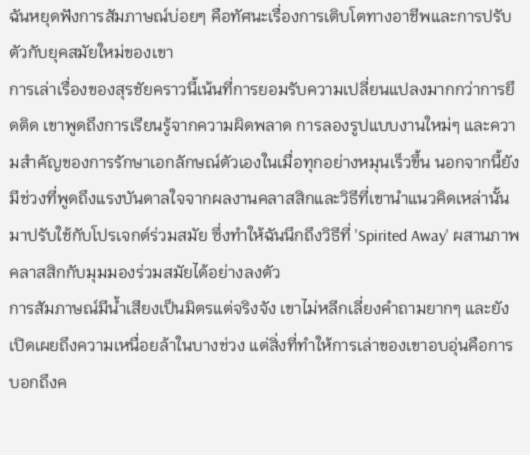ฉันหยุดฟังการสัมภาษณ์บ่อยๆ คือทัศนะเรื่องการเติบโตทางอาชีพและการปรับตัวกับยุคสมัยใหม่ของเขา
การเล่าเรื่องของสุรชัยคราวนี้เน้นที่การยอมรับความเปลี่ยนแปลงมากกว่าการยึดติด เขาพูดถึงการเรียนรู้จากความผิดพลาด การลองรูปแบบงานใหม่ๆ และความสำคัญของการรักษาเอกลักษณ์ตัวเองในเมื่อทุกอย่างหมุนเร็วขึ้น นอกจากนี้ยังมีช่วงที่พูดถึงแรงบันดาลใจจากผลงานคลาสสิกและวิธีที่เขานำแนวคิดเหล่านั้นมาปรับใช้กับโปรเจกต์ร่วมสมัย ซึ่งทำให้ฉันนึกถึงวิธีที่ 'Spirited Away' ผสานภาพคลาสสิกกับมุมมองร่วมสมัยได้อย่างลงตัว
การสัมภาษณ์มีน้ำเสียงเป็นมิตรแต่จริงจัง เขาไม่หลีกเลี่ยงคำถามยากๆ และยังเปิดเผยถึงความเหนื่อยล้าในบางช่วง แต่สิ่งที่ทำให้การเล่าของเขาอบอุ่นคือการบอกถึงค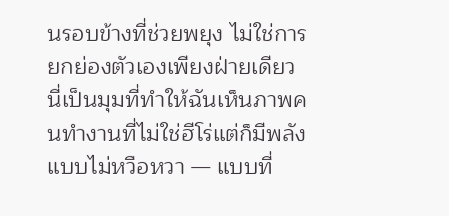นรอบข้างที่ช่วยพยุง ไม่ใช่การยกย่องตัวเองเพียงฝ่ายเดียว นี่เป็นมุมที่ทำให้ฉันเห็นภาพคนทำงานที่ไม่ใช่ฮีโร่แต่ก็มีพลังแบบไม่หวือหวา — แบบที่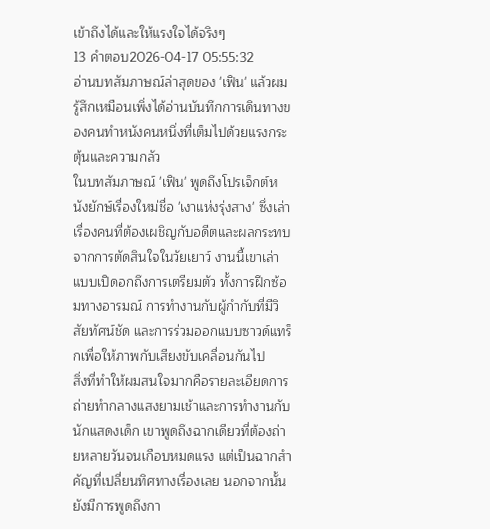เข้าถึงได้และให้แรงใจได้จริงๆ
13 คำตอบ2026-04-17 05:55:32
อ่านบทสัมภาษณ์ล่าสุดของ 'เฟิน' แล้วผมรู้สึกเหมือนเพิ่งได้อ่านบันทึกการเดินทางของคนทำหนังคนหนึ่งที่เต็มไปด้วยแรงกระตุ้นและความกลัว
ในบทสัมภาษณ์ 'เฟิน' พูดถึงโปรเจ็กต์หนังยักษ์เรื่องใหม่ชื่อ 'เงาแห่งรุ่งสาง' ซึ่งเล่าเรื่องคนที่ต้องเผชิญกับอดีตและผลกระทบจากการตัดสินใจในวัยเยาว์ งานนี้เขาเล่าแบบเปิดอกถึงการเตรียมตัว ทั้งการฝึกซ้อมทางอารมณ์ การทำงานกับผู้กำกับที่มีวิสัยทัศน์ชัด และการร่วมออกแบบซาวด์แทร็กเพื่อให้ภาพกับเสียงขับเคลื่อนกันไป
สิ่งที่ทำให้ผมสนใจมากคือรายละเอียดการถ่ายทำกลางแสงยามเช้าและการทำงานกับนักแสดงเด็ก เขาพูดถึงฉากเดียวที่ต้องถ่ายหลายวันจนเกือบหมดแรง แต่เป็นฉากสำคัญที่เปลี่ยนทิศทางเรื่องเลย นอกจากนั้นยังมีการพูดถึงกา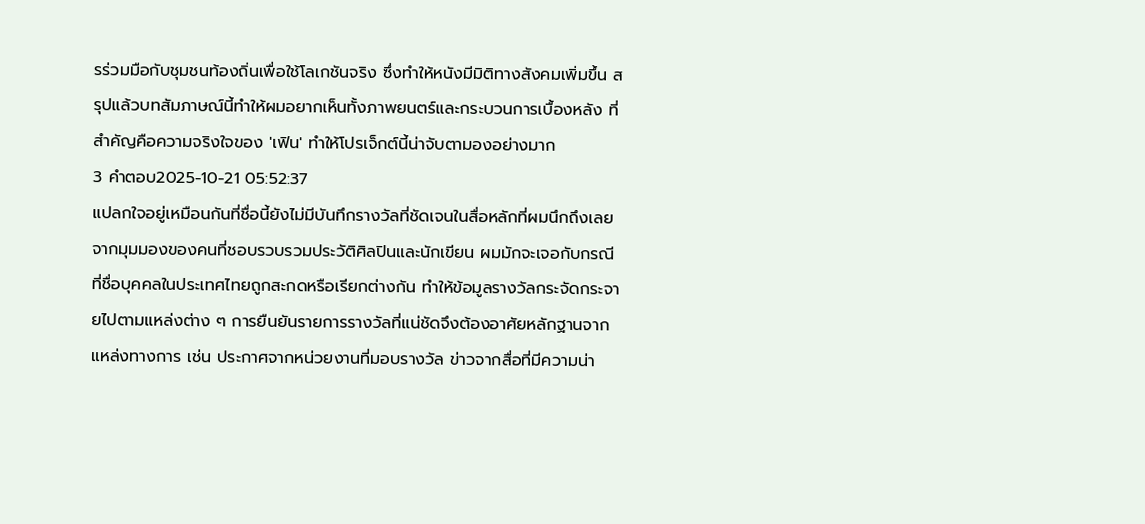รร่วมมือกับชุมชนท้องถิ่นเพื่อใช้โลเกชันจริง ซึ่งทำให้หนังมีมิติทางสังคมเพิ่มขึ้น สรุปแล้วบทสัมภาษณ์นี้ทำให้ผมอยากเห็นทั้งภาพยนตร์และกระบวนการเบื้องหลัง ที่สำคัญคือความจริงใจของ 'เฟิน' ทำให้โปรเจ็กต์นี้น่าจับตามองอย่างมาก
3 คำตอบ2025-10-21 05:52:37
แปลกใจอยู่เหมือนกันที่ชื่อนี้ยังไม่มีบันทึกรางวัลที่ชัดเจนในสื่อหลักที่ผมนึกถึงเลย
จากมุมมองของคนที่ชอบรวบรวมประวัติศิลปินและนักเขียน ผมมักจะเจอกับกรณีที่ชื่อบุคคลในประเทศไทยถูกสะกดหรือเรียกต่างกัน ทำให้ข้อมูลรางวัลกระจัดกระจายไปตามแหล่งต่าง ๆ การยืนยันรายการรางวัลที่แน่ชัดจึงต้องอาศัยหลักฐานจากแหล่งทางการ เช่น ประกาศจากหน่วยงานที่มอบรางวัล ข่าวจากสื่อที่มีความน่า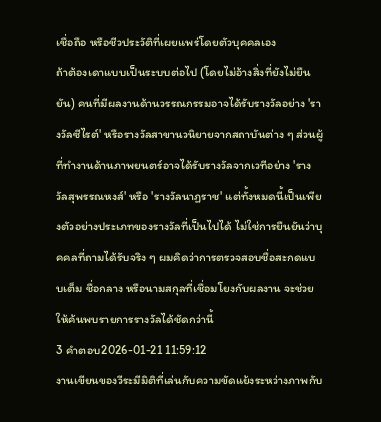เชื่อถือ หรือชีวประวัติที่เผยแพร่โดยตัวบุคคลเอง
ถ้าต้องเดาแบบเป็นระบบต่อไป (โดยไม่อ้างสิ่งที่ยังไม่ยืนยัน) คนที่มีผลงานด้านวรรณกรรมอาจได้รับรางวัลอย่าง 'รางวัลซีไรต์' หรือรางวัลสาขานวนิยายจากสถาบันต่าง ๆ ส่วนผู้ที่ทำงานด้านภาพยนตร์อาจได้รับรางวัลจากเวทีอย่าง 'รางวัลสุพรรณหงส์' หรือ 'รางวัลนาฏราช' แต่ทั้งหมดนี้เป็นเพียงตัวอย่างประเภทของรางวัลที่เป็นไปได้ ไม่ใช่การยืนยันว่าบุคคลที่ถามได้รับจริง ๆ ผมคิดว่าการตรวจสอบชื่อสะกดแบบเต็ม ชื่อกลาง หรือนามสกุลที่เชื่อมโยงกับผลงาน จะช่วยให้ค้นพบรายการรางวัลได้ชัดกว่านี้
3 คำตอบ2026-01-21 11:59:12
งานเขียนของวีระมีมิติที่เล่นกับความขัดแย้งระหว่างภาพกับ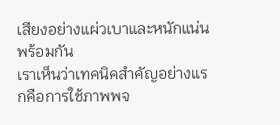เสียงอย่างแผ่วเบาและหนักแน่นพร้อมกัน
เราเห็นว่าเทคนิคสำคัญอย่างแรกคือการใช้ภาพพจ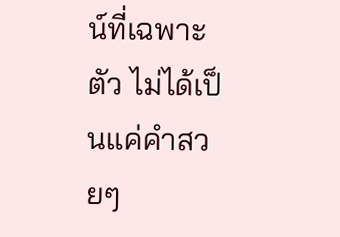น์ที่เฉพาะตัว ไม่ได้เป็นแค่คำสวยๆ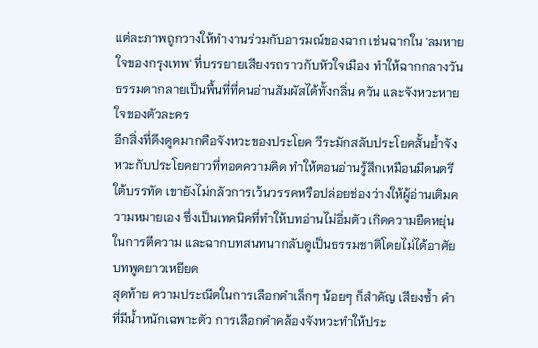แต่ละภาพถูกวางให้ทำงานร่วมกับอารมณ์ของฉาก เช่นฉากใน 'ลมหายใจของกรุงเทพ' ที่บรรยายเสียงรถราวกับหัวใจเมือง ทำให้ฉากกลางวันธรรมดากลายเป็นพื้นที่ที่คนอ่านสัมผัสได้ทั้งกลิ่น ควัน และจังหวะหายใจของตัวละคร
อีกสิ่งที่ดึงดูดมากคือจังหวะของประโยค วีระมักสลับประโยคสั้นย้ำจังหวะกับประโยคยาวที่ทอดความคิด ทำให้ตอนอ่านรู้สึกเหมือนมีดนตรีใต้บรรทัด เขายังไม่กลัวการเว้นวรรคหรือปล่อยช่องว่างให้ผู้อ่านเติมความหมายเอง ซึ่งเป็นเทคนิคที่ทำให้บทอ่านไม่อิ่มตัว เกิดความยืดหยุ่นในการตีความ และฉากบทสนทนากลับดูเป็นธรรมชาติโดยไม่ได้อาศัยบทพูดยาวเหยียด
สุดท้าย ความประณีตในการเลือกคำเล็กๆ น้อยๆ ก็สำคัญ เสียงซ้ำ คำที่มีน้ำหนักเฉพาะตัว การเลือกคำคล้องจังหวะทำให้ประ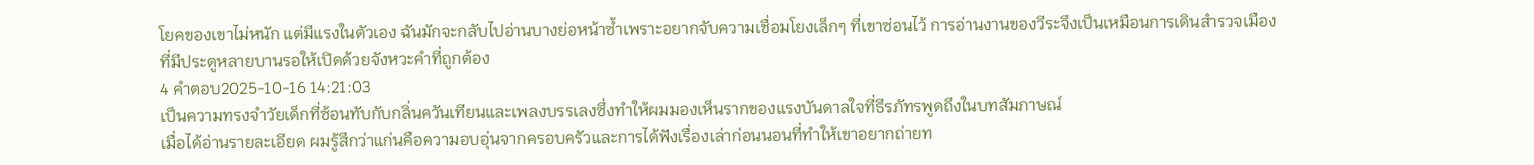โยคของเขาไม่หนัก แต่มีแรงในตัวเอง ฉันมักจะกลับไปอ่านบางย่อหน้าซ้ำเพราะอยากจับความเชื่อมโยงเล็กๆ ที่เขาซ่อนไว้ การอ่านงานของวีระจึงเป็นเหมือนการเดินสำรวจเมืองที่มีประตูหลายบานรอให้เปิดด้วยจังหวะคำที่ถูกต้อง
4 คำตอบ2025-10-16 14:21:03
เป็นความทรงจำวัยเด็กที่ซ้อนทับกับกลิ่นควันเทียนและเพลงบรรเลงซึ่งทำให้ผมมองเห็นรากของแรงบันดาลใจที่ธีรภัทรพูดถึงในบทสัมภาษณ์
เมื่อได้อ่านรายละเอียด ผมรู้สึกว่าแก่นคือความอบอุ่นจากครอบครัวและการได้ฟังเรื่องเล่าก่อนนอนที่ทำให้เขาอยากถ่ายท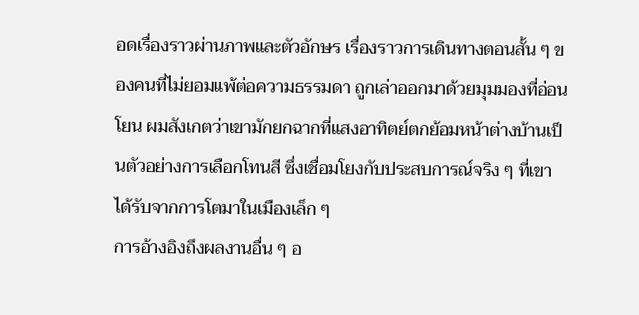อดเรื่องราวผ่านภาพและตัวอักษร เรื่องราวการเดินทางตอนสั้น ๆ ของคนที่ไม่ยอมแพ้ต่อความธรรมดา ถูกเล่าออกมาด้วยมุมมองที่อ่อนโยน ผมสังเกตว่าเขามักยกฉากที่แสงอาทิตย์ตกย้อมหน้าต่างบ้านเป็นตัวอย่างการเลือกโทนสี ซึ่งเชื่อมโยงกับประสบการณ์จริง ๆ ที่เขาได้รับจากการโตมาในเมืองเล็ก ๆ
การอ้างอิงถึงผลงานอื่น ๆ อ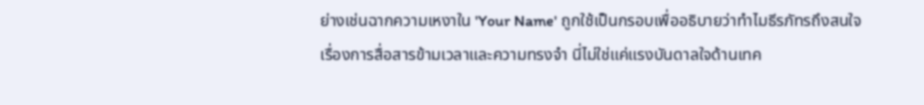ย่างเช่นฉากความเหงาใน 'Your Name' ถูกใช้เป็นกรอบเพื่ออธิบายว่าทำไมธีรภัทรถึงสนใจเรื่องการสื่อสารข้ามเวลาและความทรงจำ นี่ไม่ใช่แค่แรงบันดาลใจด้านเทค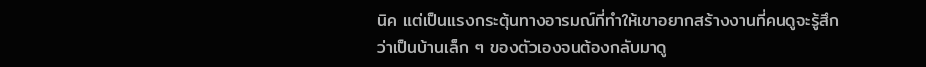นิค แต่เป็นแรงกระตุ้นทางอารมณ์ที่ทำให้เขาอยากสร้างงานที่คนดูจะรู้สึกว่าเป็นบ้านเล็ก ๆ ของตัวเองจนต้องกลับมาดู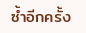ซ้ำอีกครั้ง